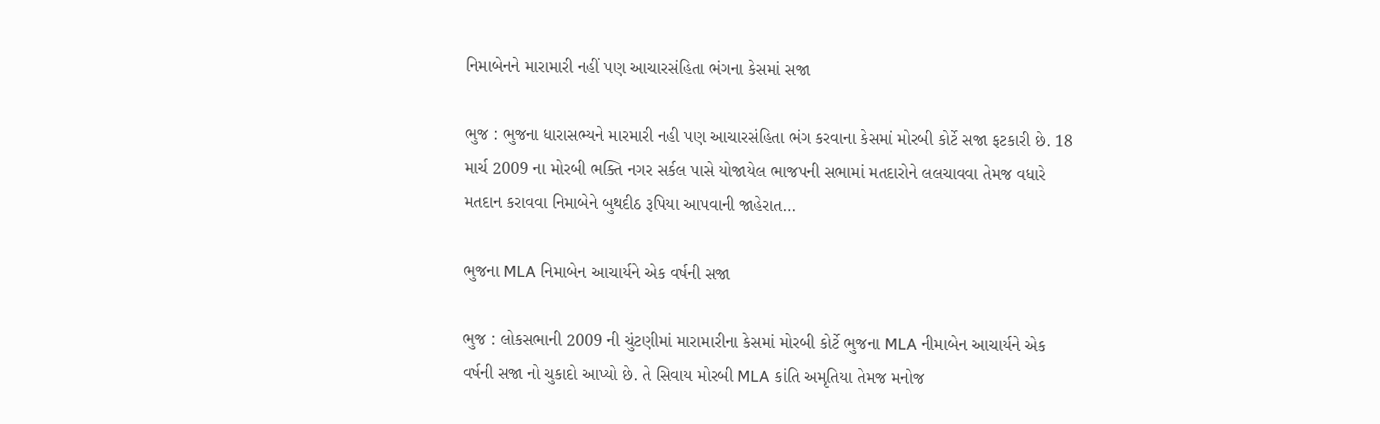નિમાબેનને મારામારી નહીં પણ આચારસંહિતા ભંગના કેસમાં સજા

ભુજ : ભુજના ધારાસભ્યને મારમારી નહી પણ આચારસંહિતા ભંગ કરવાના કેસમાં મોરબી કોર્ટે સજા ફટકારી છે. 18 માર્ચ 2009 ના મોરબી ભક્તિ નગર સર્કલ પાસે યોજાયેલ ભાજપની સભામાં મતદારોને લલચાવવા તેમજ વધારે મતદાન કરાવવા નિમાબેને બુથદીઠ રૂપિયા આપવાની જાહેરાત…

ભુજના MLA નિમાબેન આચાર્યને એક વર્ષની સજા

ભુજ : લોકસભાની 2009 ની ચુંટણીમાં મારામારીના કેસમાં મોરબી કોર્ટે ભુજના MLA નીમાબેન આચાર્યને એક વર્ષની સજા નો ચુકાદો આપ્યો છે. તે સિવાય મોરબી MLA કાંતિ અમૃતિયા તેમજ મનોજ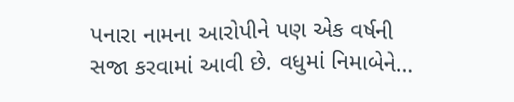પનારા નામના આરોપીને પણ એક વર્ષની સજા કરવામાં આવી છે. વધુમાં નિમાબેને…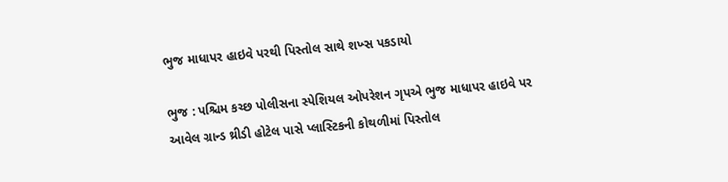ભુજ માધાપર હાઇવે પરથી પિસ્તોલ સાથે શખ્સ પકડાયો

ભુજ : પશ્ચિમ કચ્છ પોલીસના સ્પેશિયલ ઓપરેશન ગૃપએ ભુજ માધાપર હાઇવે પર આવેલ ગ્રાન્ડ થ્રીડી હોટેલ પાસે પ્લાસ્ટિકની કોથળીમાં પિસ્તોલ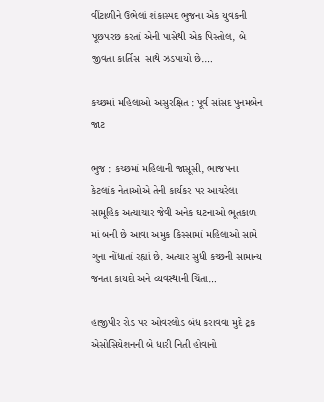વીંટાળીને ઉભેલાં શંકાસ્પદ ભુજના એક યુવકની પૂછપરછ કરતાં એની પાસેથી એક પિસ્તોલ, બે જીવતા કાર્તિસ  સાથે ઝડપાયો છે.…

કચ્છમાં મહિલાઓ અસુરક્ષિત : પૂર્વ સાંસદ પુનમબેન જાટ

ભુજ : કચ્છમાં મહિલાની જાસૂસી, ભાજપના કેટલાંક નેતાઓએ તેની કાર્યકર પર આચરેલા સામૂહિક અત્યાચાર જેવી અનેક ઘટનાઓ ભૂતકાળ માં બની છે આવા અમુક કિસ્સામાં મહિલાઓ સામે ગુના નોંધાતાં રહ્યાં છે. અત્યાર સુધી કચ્છની સામાન્ય જનતા કાયદો અને વ્યવસ્થાની ચિંતા…

હાજીપીર રોડ પર ઓવરલોડ બંધ કરાવવા મુદે ટ્રક એસોસિયેશનની બે ધારી નિતી હોવાનો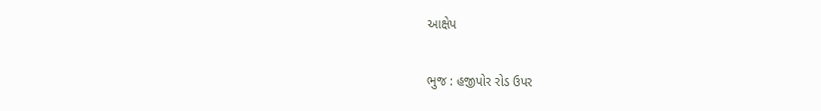આક્ષેપ

ભુજ : હજીપોર રોડ ઉપર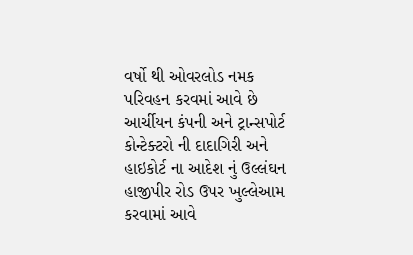વર્ષો થી ઓવરલોડ નમક પરિવહન કરવમાં આવે છે આર્ચીયન કંપની અને ટ્રાન્સપોર્ટ કોન્ટેક્ટરો ની દાદાગિરી અને હાઇકોર્ટ ના આદેશ નું ઉલ્લંઘન હાજીપીર રોડ ઉપર ખુલ્લેઆમ કરવામાં આવે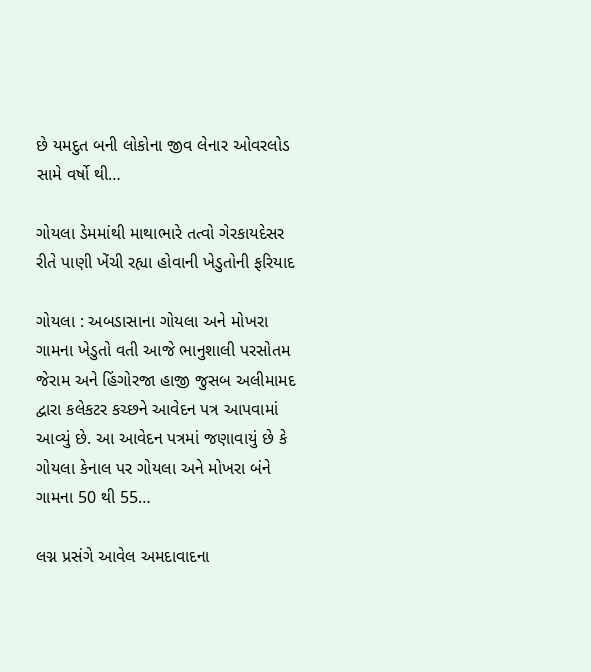છે યમદુત બની લોકોના જીવ લેનાર ઓવરલોડ સામે વર્ષો થી…

ગોયલા ડેમમાંથી માથાભારે તત્વો ગેરકાયદેસર રીતે પાણી ખેંચી રહ્યા હોવાની ખેડુતોની ફરિયાદ

ગોયલા : અબડાસાના ગોયલા અને મોખરા ગામના ખેડુતો વતી આજે ભાનુશાલી પરસોતમ જેરામ અને હિંગોરજા હાજી જુસબ અલીમામદ દ્વારા કલેકટર કચ્છને આવેદન પત્ર આપવામાં આવ્યું છે. આ આવેદન પત્રમાં જણાવાયું છે કે ગોયલા કેનાલ પર ગોયલા અને મોખરા બંને ગામના 50 થી 55…

લગ્ન પ્રસંગે આવેલ અમદાવાદના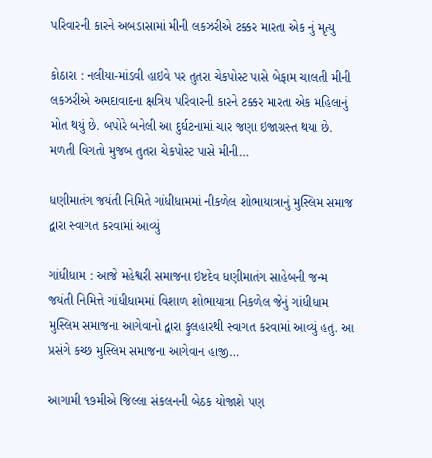પરિવારની કારને અબડાસામાં મીની લકઝરીએ ટક્કર મારતા એક નું મૃત્યુ

કોઠારા : નલીયા-માંડવી હાઇવે પર તુતરા ચેકપોસ્ટ પાસે બેફામ ચાલતી મીની લકઝરીએ અમદાવાદના ક્ષત્રિય પરિવારની કારને ટક્કર મારતા એક મહિલાનું મોત થયું છે. બપોરે બનેલી આ દુર્ઘટનામાં ચાર જણા ઇજાગ્રસ્ત થયા છે. મળતી વિગતો મુજબ તુતરા ચેકપોસ્ટ પાસે મીની…

ધણીમાતંગ જયંતી નિમિતે ગાંધીધામમાં નીકળેલ શોભાયાત્રાનું મુસ્લિમ સમાજ દ્વારા સ્વાગત કરવામાં આવ્યું

ગાંધીધામ : આજે મહેશ્વરી સમાજના ઇષ્ટદેવ ધણીમાતંગ સાહેબની જન્મ જયંતી નિમિત્તે ગાંધીધામમાં વિશાળ શોભાયાત્રા નિકળેલ જેનું ગાંધીધામ મુસ્લિમ સમાજના આગેવાનો દ્વારા ફુલહારથી સ્વાગત કરવામાં આવ્યું હતુ. આ પ્રસંગે કચ્છ મુસ્લિમ સમાજના આગેવાન હાજી…

આગામી ૧૭મીએ જિલ્‍લા સંકલનની બેઠક યોજાશે પણ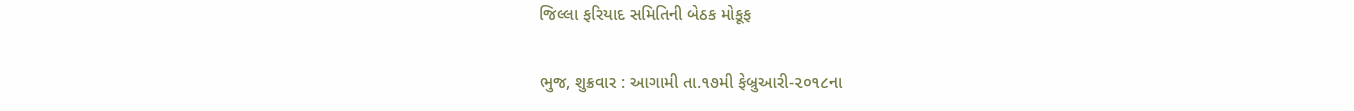જિલ્‍લા ફરિયાદ સમિતિની બેઠક મોકૂફ

ભુજ, શુક્રવાર : આગામી તા.૧૭મી ફેબ્રુઆરી-૨૦૧૮ના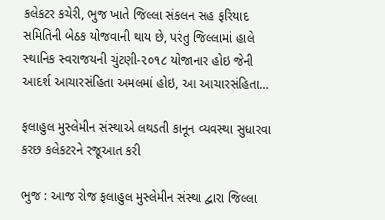કલેકટર કચેરી, ભુજ ખાતે જિલ્‍લા સંકલન સહ ફરિયાદ સમિતિની બેઠક યોજવાની થાય છે, પરંતુ જિલ્‍લામાં હાલે સ્‍થાનિક સ્‍વરાજયની ચુંટણી-૨૦૧૮ યોજાનાર હોઇ જેની આદર્શ આચારસંહિતા અમલમાં હોઇ, આ આચારસંહિતા…

ફલાહુલ મુસ્લેમીન સંસ્થાએ લથડતી કાનૂન વ્યવસ્થા સુધારવા કરછ કલેકટરને રજૂઆત કરી

ભુજ : આજ રોજ ફલાહુલ મુસ્લેમીન સંસ્થા દ્વારા જિલ્લા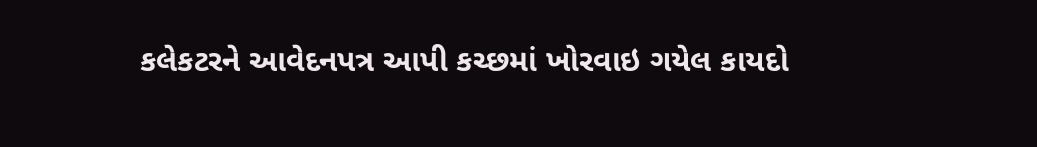કલેકટરને આવેદનપત્ર આપી કચ્છમાં ખોરવાઇ ગયેલ કાયદો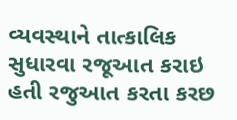વ્યવસ્થાને તાત્કાલિક સુધારવા રજૂઆત કરાઇ હતી રજુઆત કરતા કરછ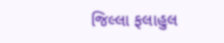જિલ્લા ફલાહુલ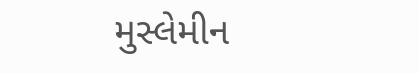મુસ્લેમીન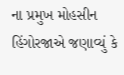ના પ્રમુખ મોહસીન હિંગોરજાએ જણાવ્યું કે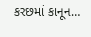કરછમાં કાનૂન…